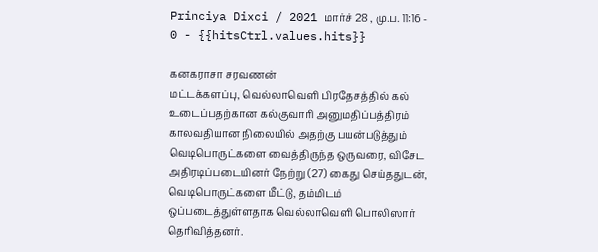Princiya Dixci / 2021 மார்ச் 28 , மு.ப. 11:16 - 0 - {{hitsCtrl.values.hits}}

கனகராசா சரவணன்
மட்டக்களப்பு, வெல்லாவெளி பிரதேசத்தில் கல் உடைப்பதற்கான கல்குவாரி அனுமதிப்பத்திரம் காலவதியான நிலையில் அதற்கு பயன்படுத்தும் வெடிபொருட்களை வைத்திருந்த ஒருவரை, விசேட அதிரடிப்படையினர் நேற்று (27) கைது செய்ததுடன், வெடிபொருட்களை மீட்டு, தம்மிடம் ஒப்படைத்துள்ளதாக வெல்லாவெளி பொலிஸார் தெரிவித்தனர்.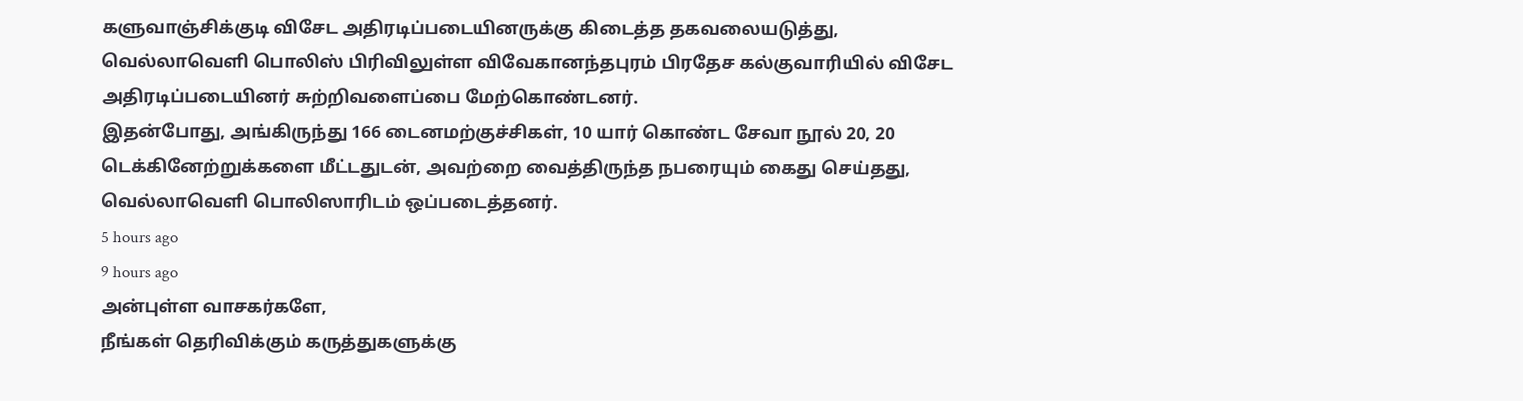களுவாஞ்சிக்குடி விசேட அதிரடிப்படையினருக்கு கிடைத்த தகவலையடுத்து, வெல்லாவெளி பொலிஸ் பிரிவிலுள்ள விவேகானந்தபுரம் பிரதேச கல்குவாரியில் விசேட அதிரடிப்படையினர் சுற்றிவளைப்பை மேற்கொண்டனர்.
இதன்போது, அங்கிருந்து 166 டைனமற்குச்சிகள், 10 யார் கொண்ட சேவா நூல் 20, 20 டெக்கினேற்றுக்களை மீட்டதுடன், அவற்றை வைத்திருந்த நபரையும் கைது செய்தது, வெல்லாவெளி பொலிஸாரிடம் ஒப்படைத்தனர்.
5 hours ago
9 hours ago
அன்புள்ள வாசகர்களே,
நீங்கள் தெரிவிக்கும் கருத்துகளுக்கு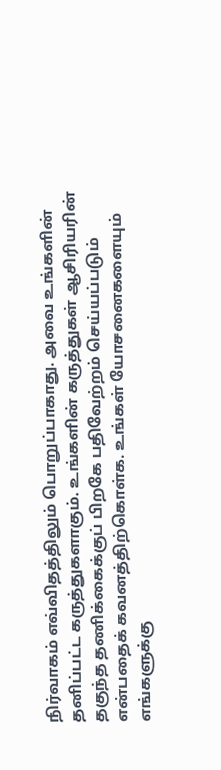நிர்வாகம் எவ்விதத்திலும் பொறுப்பாகாது. அவை உங்களின் தனிப்பட்ட கருத்துகளாகும். உங்களின் கருத்துகள் ஆசிரியரின் தகுந்த தணிக்கைக்குப் பிறகே பதிவேற்றம் செய்யப்படும் என்பதைக் கவனத்திற்கொள்க. உங்கள் யோசனைகளையும் எங்களுக்கு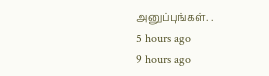அனுப்புங்கள். .
5 hours ago
9 hours ago